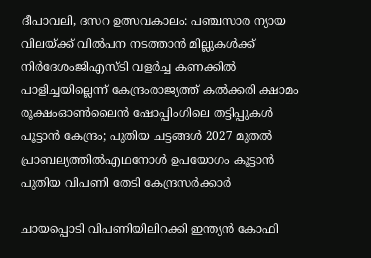ദീപാവലി, ദസറ ഉത്സവകാലം: പഞ്ചസാര ന്യായ വിലയ്ക്ക് വിൽപന നടത്താൻ മില്ലുകൾക്ക് നിർദേശംജിഎസ്ടി വളര്‍ച്ച കണക്കില്‍ പാളിച്ചയില്ലെന്ന് കേന്ദ്രംരാജ്യത്ത് കൽക്കരി ക്ഷാമം രൂക്ഷംഓൺലൈൻ ഷോപ്പിംഗിലെ തട്ടിപ്പുകൾ പൂട്ടാൻ കേന്ദ്രം; പുതിയ ചട്ടങ്ങൾ 2027 മുതൽ പ്രാബല്യത്തിൽഎഥനോള്‍ ഉപയോഗം കൂട്ടാൻ പുതിയ വിപണി തേടി കേന്ദ്രസർക്കാർ

ചായപ്പൊടി വിപണിയിലിറക്കി ഇന്ത്യൻ കോഫി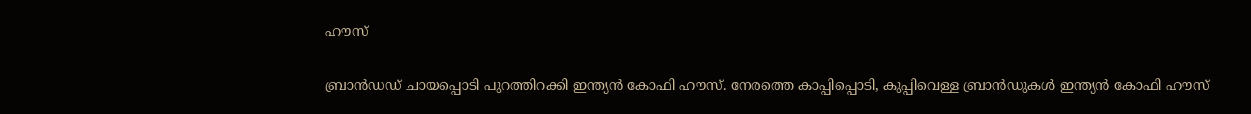ഹൗസ്

ബ്രാൻഡഡ് ചായപ്പൊടി പുറത്തിറക്കി ഇന്ത്യൻ കോഫി ഹൗസ്. നേരത്തെ കാപ്പിപ്പൊടി, കുപ്പിവെള്ള ബ്രാൻഡുകള്‍ ഇന്ത്യന്‍ കോഫി ഹൗസ്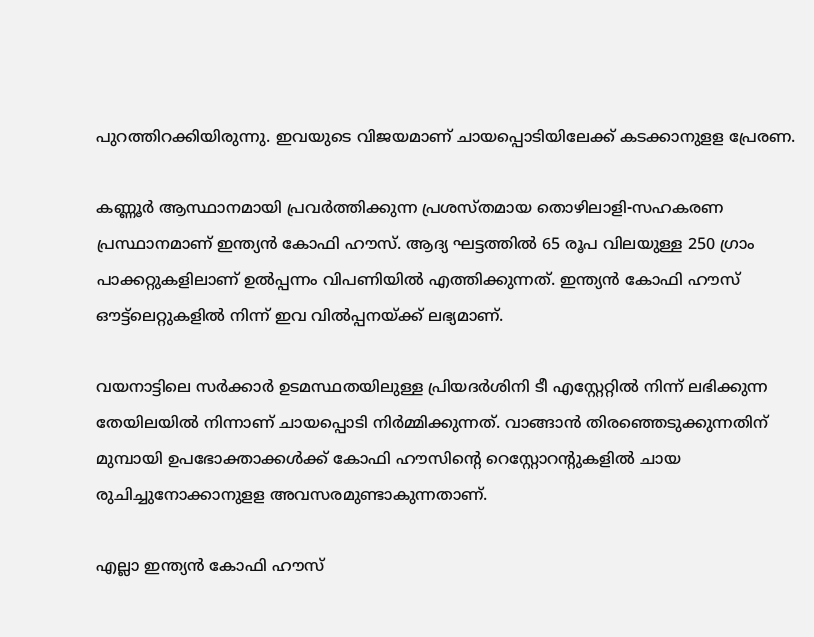പുറത്തിറക്കിയിരുന്നു. ഇവയുടെ വിജയമാണ് ചായപ്പൊടിയിലേക്ക് കടക്കാനുളള പ്രേരണ.

കണ്ണൂർ ആസ്ഥാനമായി പ്രവർത്തിക്കുന്ന പ്രശസ്തമായ തൊഴിലാളി-സഹകരണ പ്രസ്ഥാനമാണ് ഇന്ത്യൻ കോഫി ഹൗസ്. ആദ്യ ഘട്ടത്തിൽ 65 രൂപ വിലയുള്ള 250 ഗ്രാം പാക്കറ്റുകളിലാണ് ഉല്‍പ്പന്നം വിപണിയില്‍ എത്തിക്കുന്നത്. ഇന്ത്യൻ കോഫി ഹൗസ് ഔട്ട്‌ലെറ്റുകളിൽ നിന്ന് ഇവ വില്‍പ്പനയ്ക്ക് ലഭ്യമാണ്.

വയനാട്ടിലെ സർക്കാർ ഉടമസ്ഥതയിലുള്ള പ്രിയദർശിനി ടീ എസ്റ്റേറ്റിൽ നിന്ന് ലഭിക്കുന്ന തേയിലയിൽ നിന്നാണ് ചായപ്പൊടി നിർമ്മിക്കുന്നത്. വാങ്ങാൻ തിരഞ്ഞെടുക്കുന്നതിന് മുമ്പായി ഉപഭോക്താക്കൾക്ക് കോഫി ഹൗസിന്റെ റെസ്റ്റോറന്റുകളിൽ ചായ രുചിച്ചുനോക്കാനുളള അവസരമുണ്ടാകുന്നതാണ്.

എല്ലാ ഇന്ത്യൻ കോഫി ഹൗസ്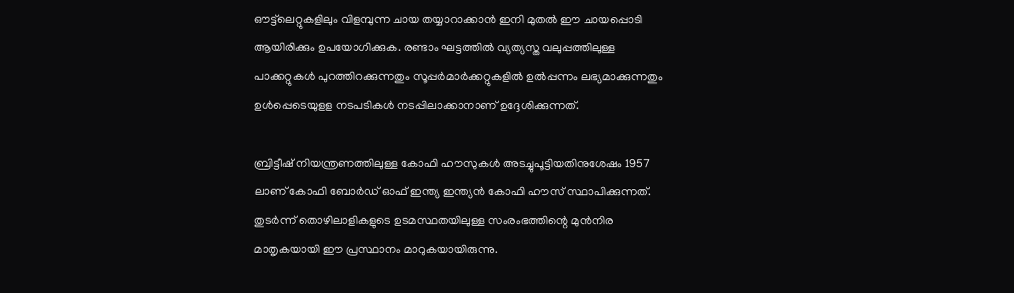ഔട്ട്‌ലെറ്റുകളിലും വിളമ്പുന്ന ചായ തയ്യാറാക്കാൻ ഇനി മുതൽ ഈ ചായപ്പൊടി ആയിരിക്കും ഉപയോഗിക്കുക. രണ്ടാം ഘട്ടത്തില്‍ വ്യത്യസ്ത വലുപ്പത്തിലുള്ള പാക്കറ്റുകൾ പുറത്തിറക്കുന്നതും സൂപ്പർമാർക്കറ്റുകളിൽ ഉൽപ്പന്നം ലഭ്യമാക്കുന്നതും ഉൾപ്പെടെയുളള നടപടികള്‍ നടപ്പിലാക്കാനാണ് ഉദ്ദേശിക്കുന്നത്.

ബ്രിട്ടീഷ് നിയന്ത്രണത്തിലുള്ള കോഫി ഹൗസുകൾ അടച്ചുപൂട്ടിയതിനുശേഷം 1957 ലാണ് കോഫി ബോർഡ് ഓഫ് ഇന്ത്യ ഇന്ത്യൻ കോഫി ഹൗസ് സ്ഥാപിക്കുന്നത്. തുടര്‍ന്ന് തൊഴിലാളികളുടെ ഉടമസ്ഥതയിലുള്ള സംരംഭത്തിന്റെ മുൻനിര മാതൃകയായി ഈ പ്രസ്ഥാനം മാറുകയായിരുന്നു.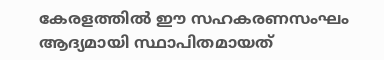കേരളത്തിൽ ഈ സഹകരണസംഘം ആദ്യമായി സ്ഥാപിതമായത്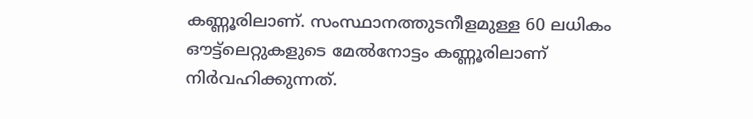കണ്ണൂരിലാണ്. സംസ്ഥാനത്തുടനീളമുള്ള 60 ലധികം ഔട്ട്‌ലെറ്റുകളുടെ മേൽനോട്ടം കണ്ണൂരിലാണ് നിര്‍വഹിക്കുന്നത്.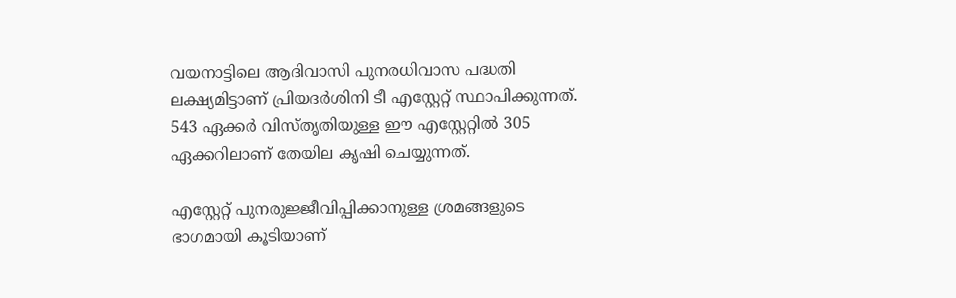വയനാട്ടിലെ ആദിവാസി പുനരധിവാസ പദ്ധതി ലക്ഷ്യമിട്ടാണ് പ്രിയദർശിനി ടീ എസ്റ്റേറ്റ് സ്ഥാപിക്കുന്നത്. 543 ഏക്കർ വിസ്തൃതിയുള്ള ഈ എസ്റ്റേറ്റിൽ 305 ഏക്കറിലാണ് തേയില കൃഷി ചെയ്യുന്നത്.

എസ്റ്റേറ്റ് പുനരുജ്ജീവിപ്പിക്കാനുള്ള ശ്രമങ്ങളുടെ ഭാഗമായി കൂടിയാണ്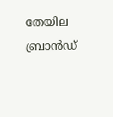തേയില ബ്രാൻഡ്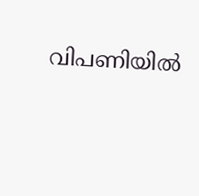വിപണിയില്‍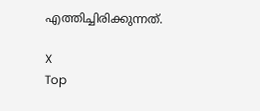എത്തിച്ചിരിക്കുന്നത്.

X
Top